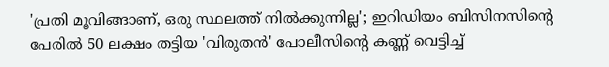'പ്രതി മൂവിങ്ങാണ്, ഒരു സ്ഥലത്ത് നിൽക്കുന്നില്ല'; ഇറിഡിയം ബിസിനസിന്റെ പേരിൽ 50 ലക്ഷം തട്ടിയ 'വിരുതൻ' പോലീസിന്റെ കണ്ണ് വെട്ടിച്ച്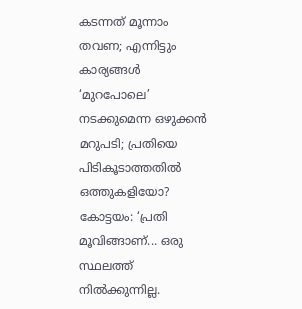കടന്നത് മൂന്നാം തവണ; എന്നിട്ടും കാര്യങ്ങൾ ‘മുറപോലെ’ നടക്കുമെന്ന ഒഴുക്കൻ മറുപടി; പ്രതിയെ പിടികൂടാത്തതിൽ ഒത്തുകളിയോ?
കോട്ടയം: ‘പ്രതി മൂവിങ്ങാണ്... ഒരു സ്ഥലത്ത് നിൽക്കുന്നില്ല.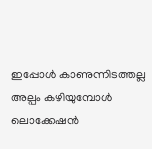ഇപ്പോൾ കാണുന്നിടത്തല്ല അല്പം കഴിയുമ്പോൾ ലൊക്കേഷൻ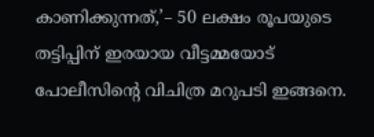കാണിക്കുന്നത്,’– 50 ലക്ഷം രൂപയുടെ തട്ടിപ്പിന് ഇരയായ വീട്ടമ്മയോട് പോലീസിന്റെ വിചിത്ര മറുപടി ഇങ്ങനെ.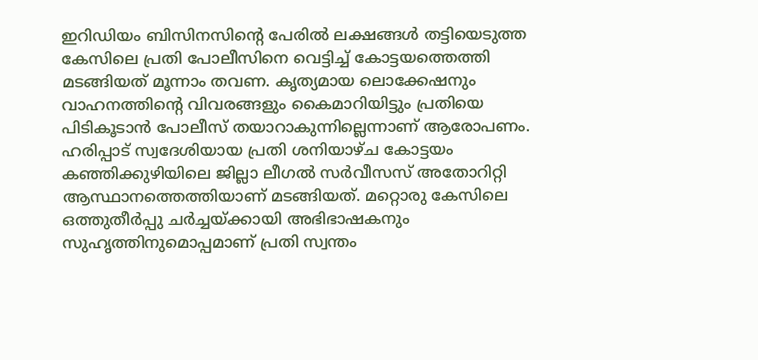ഇറിഡിയം ബിസിനസിന്റെ പേരിൽ ലക്ഷങ്ങൾ തട്ടിയെടുത്ത കേസിലെ പ്രതി പോലീസിനെ വെട്ടിച്ച് കോട്ടയത്തെത്തി മടങ്ങിയത് മൂന്നാം തവണ. കൃത്യമായ ലൊക്കേഷനും വാഹനത്തിന്റെ വിവരങ്ങളും കൈമാറിയിട്ടും പ്രതിയെ പിടികൂടാൻ പോലീസ് തയാറാകുന്നില്ലെന്നാണ് ആരോപണം.
ഹരിപ്പാട് സ്വദേശിയായ പ്രതി ശനിയാഴ്ച കോട്ടയം കഞ്ഞിക്കുഴിയിലെ ജില്ലാ ലീഗൽ സർവീസസ് അതോറിറ്റി ആസ്ഥാനത്തെത്തിയാണ് മടങ്ങിയത്. മറ്റൊരു കേസിലെ ഒത്തുതീർപ്പു ചർച്ചയ്ക്കായി അഭിഭാഷകനും സുഹൃത്തിനുമൊപ്പമാണ് പ്രതി സ്വന്തം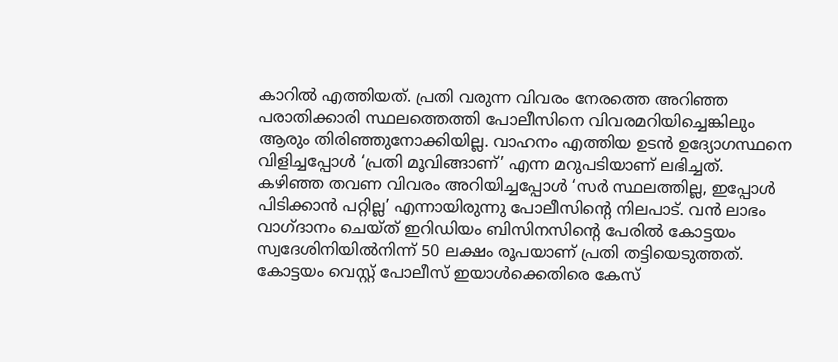കാറിൽ എത്തിയത്. പ്രതി വരുന്ന വിവരം നേരത്തെ അറിഞ്ഞ പരാതിക്കാരി സ്ഥലത്തെത്തി പോലീസിനെ വിവരമറിയിച്ചെങ്കിലും ആരും തിരിഞ്ഞുനോക്കിയില്ല. വാഹനം എത്തിയ ഉടൻ ഉദ്യോഗസ്ഥനെ വിളിച്ചപ്പോൾ ‘പ്രതി മൂവിങ്ങാണ്’ എന്ന മറുപടിയാണ് ലഭിച്ചത്.
കഴിഞ്ഞ തവണ വിവരം അറിയിച്ചപ്പോൾ ‘സർ സ്ഥലത്തില്ല, ഇപ്പോൾ പിടിക്കാൻ പറ്റില്ല’ എന്നായിരുന്നു പോലീസിന്റെ നിലപാട്. വൻ ലാഭം വാഗ്ദാനം ചെയ്ത് ഇറിഡിയം ബിസിനസിന്റെ പേരിൽ കോട്ടയം സ്വദേശിനിയിൽനിന്ന് 50 ലക്ഷം രൂപയാണ് പ്രതി തട്ടിയെടുത്തത്. കോട്ടയം വെസ്റ്റ് പോലീസ് ഇയാൾക്കെതിരെ കേസ്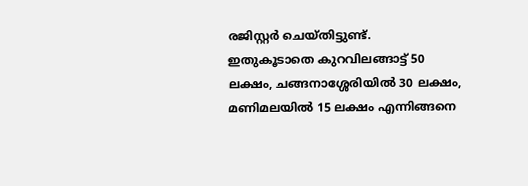രജിസ്റ്റർ ചെയ്തിട്ടുണ്ട്.
ഇതുകൂടാതെ കുറവിലങ്ങാട്ട് 50 ലക്ഷം, ചങ്ങനാശ്ശേരിയിൽ 30 ലക്ഷം, മണിമലയിൽ 15 ലക്ഷം എന്നിങ്ങനെ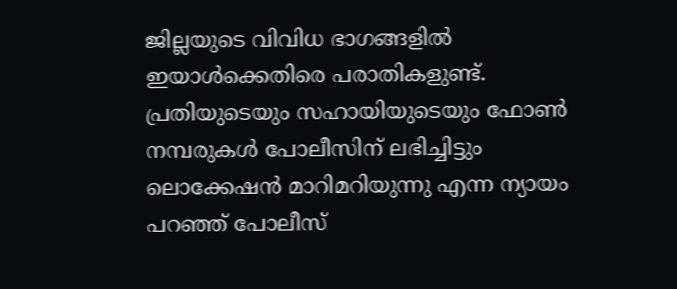ജില്ലയുടെ വിവിധ ഭാഗങ്ങളിൽ ഇയാൾക്കെതിരെ പരാതികളുണ്ട്. പ്രതിയുടെയും സഹായിയുടെയും ഫോൺ നമ്പരുകൾ പോലീസിന് ലഭിച്ചിട്ടും ലൊക്കേഷൻ മാറിമറിയുന്നു എന്ന ന്യായം പറഞ്ഞ് പോലീസ്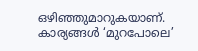ഒഴിഞ്ഞുമാറുകയാണ്. കാര്യങ്ങൾ ‘മുറപോലെ’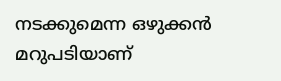നടക്കുമെന്ന ഒഴുക്കൻ മറുപടിയാണ്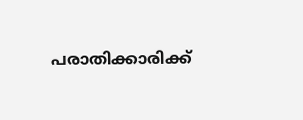പരാതിക്കാരിക്ക്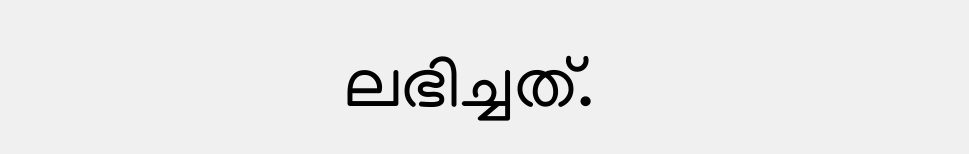ലഭിച്ചത്.